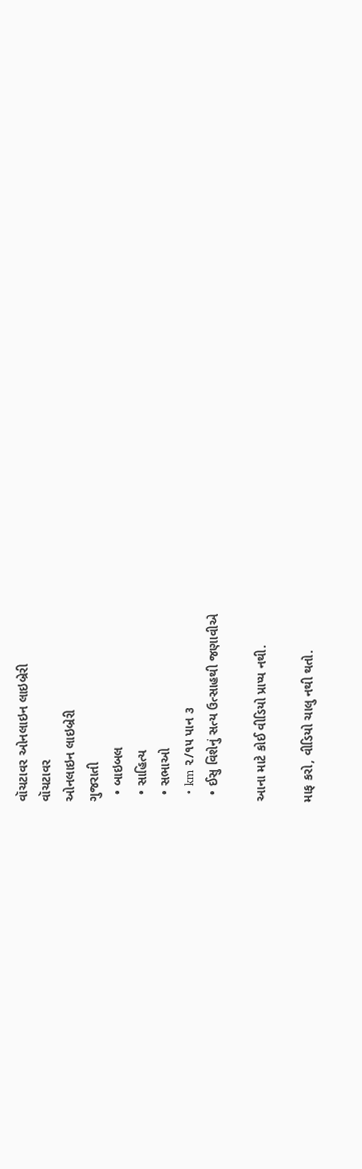વૉચટાવર ઓનલાઇન લાઇબ્રેરી
વૉચટાવર
ઓનલાઇન લાઇબ્રેરી
ગુજરાતી
  • બાઇબલ
  • સાહિત્ય
  • સભાઓ
  • km ૨/૧૫ પાન ૩
  • ઈસુ વિશેનું સત્ય ઉત્સાહથી જણાવીએ

આના માટે કોઈ વીડિયો પ્રાપ્ય નથી.

માફ કરો, વીડિયો ચાલુ નથી થતો.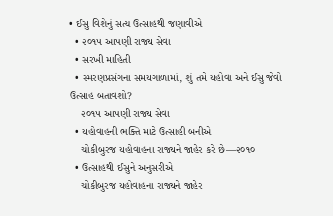• ઈસુ વિશેનું સત્ય ઉત્સાહથી જણાવીએ
  • ૨૦૧૫ આપણી રાજ્ય સેવા
  • સરખી માહિતી
  • સ્મરણપ્રસંગના સમયગાળામાં, શું તમે યહોવા અને ઈસુ જેવો ઉત્સાહ બતાવશો?
    ૨૦૧૫ આપણી રાજ્ય સેવા
  • યહોવાહની ભક્તિ માટે ઉત્સાહી બનીએ
    ચોકીબુરજ યહોવાહના રાજ્યને જાહેર કરે છે—૨૦૧૦
  • ઉત્સાહથી ઈસુને અનુસરીએ
    ચોકીબુરજ યહોવાહના રાજ્યને જાહેર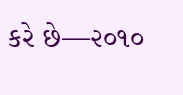કરે છે—૨૦૧૦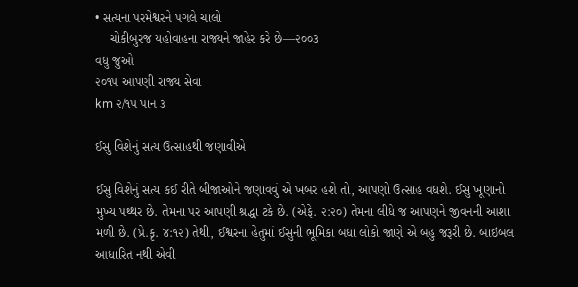• સત્યના પરમેશ્વરને પગલે ચાલો
    ચોકીબુરજ યહોવાહના રાજ્યને જાહેર કરે છે—૨૦૦૩
વધુ જુઓ
૨૦૧૫ આપણી રાજ્ય સેવા
km ૨/૧૫ પાન ૩

ઈસુ વિશેનું સત્ય ઉત્સાહથી જણાવીએ

ઈસુ વિશેનું સત્ય કઈ રીતે બીજાઓને જણાવવું એ ખબર હશે તો, આપણો ઉત્સાહ વધશે. ઈસુ ખૂણાનો મુખ્ય પથ્થર છે. તેમના પર આપણી શ્રદ્ધા ટકે છે. (એફે. ૨:૨૦) તેમના લીધે જ આપણને જીવનની આશા મળી છે. (પ્રે.કૃ. ૪:૧૨) તેથી, ઈશ્વરના હેતુમાં ઈસુની ભૂમિકા બધા લોકો જાણે એ બહુ જરૂરી છે. બાઇબલ આધારિત નથી એવી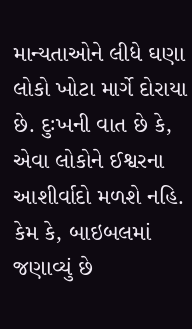માન્યતાઓને લીધે ઘણા લોકો ખોટા માર્ગે દોરાયા છે. દુઃખની વાત છે કે, એવા લોકોને ઈશ્વરના આશીર્વાદો મળશે નહિ. કેમ કે, બાઇબલમાં જણાવ્યું છે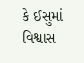કે ઈસુમાં વિશ્વાસ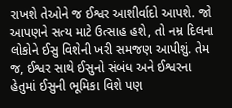રાખશે તેઓને જ ઈશ્વર આશીર્વાદો આપશે. જો આપણને સત્ય માટે ઉત્સાહ હશે, તો નમ્ર દિલના લોકોને ઈસુ વિશેની ખરી સમજણ આપીશું. તેમ જ, ઈશ્વર સાથે ઈસુનો સંબંધ અને ઈશ્વરના હેતુમાં ઈસુની ભૂમિકા વિશે પણ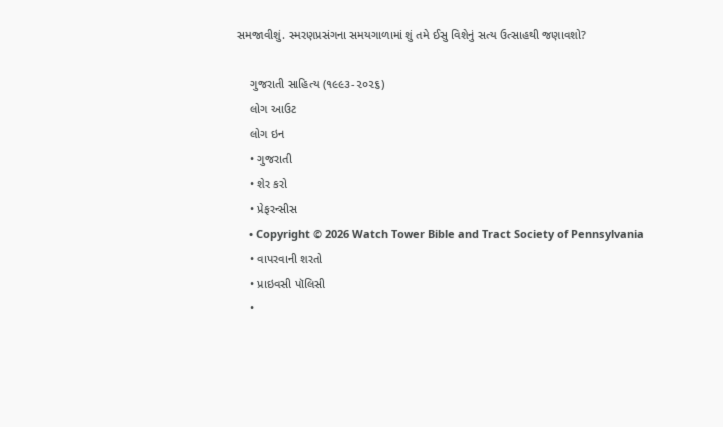સમજાવીશું. સ્મરણપ્રસંગના સમયગાળામાં શું તમે ઈસુ વિશેનું સત્ય ઉત્સાહથી જણાવશો?

    ગુજરાતી સાહિત્ય (૧૯૯૩-૨૦૨૬)
    લોગ આઉટ
    લોગ ઇન
    • ગુજરાતી
    • શેર કરો
    • પ્રેફરન્સીસ
    • Copyright © 2026 Watch Tower Bible and Tract Society of Pennsylvania
    • વાપરવાની શરતો
    • પ્રાઇવસી પૉલિસી
    •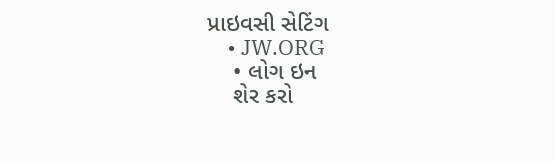પ્રાઇવસી સેટિંગ
    • JW.ORG
    • લોગ ઇન
    શેર કરો